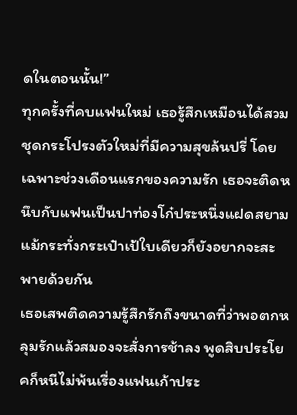ดในตอนนั้น!”
ทุกครั้งที่คบแฟนใหม่ เธอรู้สึกเหมือนได้สวมชุดกระโปรงตัวใหม่ที่มีความสุขล้นปรี่ โดยเฉพาะช่วงเดือนแรกของความรัก เธอจะติดหนึบกับแฟนเป็นปาท่องโก๋ประหนึ่งแฝดสยาม แม้กระทั่งกระเป๋าเป้ใบเดียวก็ยังอยากจะสะพายด้วยกัน
เธอเสพติดความรู้สึกรักถึงขนาดที่ว่าพอตกหลุมรักแล้วสมองจะสั่งการช้าลง พูดสิบประโยคก็หนีไม่พ้นเรื่องแฟนเก้าประ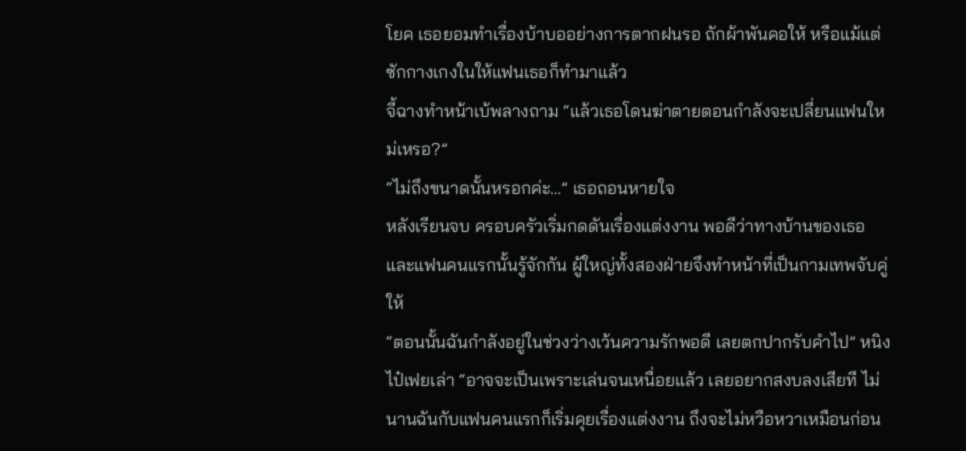โยค เธอยอมทำเรื่องบ้าบออย่างการตากฝนรอ ถักผ้าพันคอให้ หรือแม้แต่ซักกางเกงในให้แฟนเธอก็ทำมาแล้ว
จี้ฉางทำหน้าเบ้พลางถาม “แล้วเธอโดนฆ่าตายตอนกำลังจะเปลี่ยนแฟนใหม่เหรอ?”
“ไม่ถึงขนาดนั้นหรอกค่ะ…” เธอถอนหายใจ
หลังเรียนจบ ครอบครัวเริ่มกดดันเรื่องแต่งงาน พอดีว่าทางบ้านของเธอ และแฟนคนแรกนั้นรู้จักกัน ผู้ใหญ่ทั้งสองฝ่ายจึงทำหน้าที่เป็นกามเทพจับคู่ให้
“ตอนนั้นฉันกำลังอยู่ในช่วงว่างเว้นความรักพอดี เลยตกปากรับคำไป” หนิงไป๋เฟยเล่า “อาจจะเป็นเพราะเล่นจนเหนื่อยแล้ว เลยอยากสงบลงเสียที ไม่นานฉันกับแฟนคนแรกก็เริ่มคุยเรื่องแต่งงาน ถึงจะไม่หวือหวาเหมือนก่อน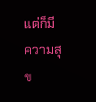แต่ก็มีความสุข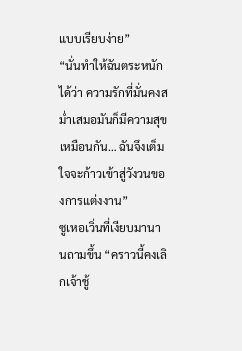แบบเรียบง่าย”
“นั่นทำให้ฉันตระหนักได้ว่า ความรักที่มั่นคงสม่ำเสมอมันก็มีความสุขเหมือนกัน… ฉันจึงเต็มใจจะก้าวเข้าสู่วังวนของการแต่งงาน”
ซูเหอเวิ่นที่เงียบมานานถามขึ้น “คราวนี้คงเลิกเจ้าชู้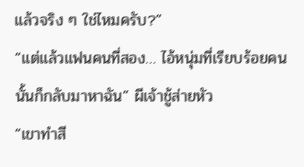แล้วจริง ๆ ใช่ไหมครับ?”
“แต่แล้วแฟนคนที่สอง… ไอ้หนุ่มที่เรียบร้อยคนนั้นก็กลับมาหาฉัน” ผีเจ้าชู้ส่ายหัว
“เขาทำสี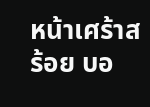หน้าเศร้าสร้อย บอ